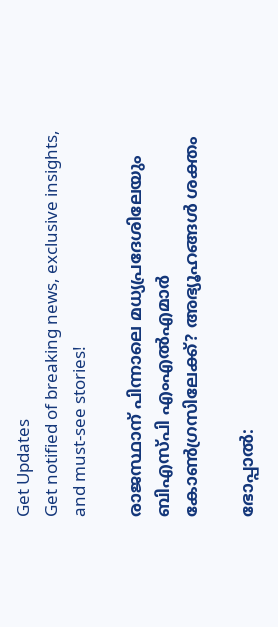Get Updates
Get notified of breaking news, exclusive insights, and must-see stories!

രാജസ്ഥാന് പിന്നാലെ മധ്യപ്രദേശിലേയും ബിഎസ്പി എംഎല്‍എമാര്‍ കോണ്‍ഗ്രസിലേക്ക്? അഭ്യൂഹങ്ങള്‍ ശക്തം

ഭോപ്പാല്‍: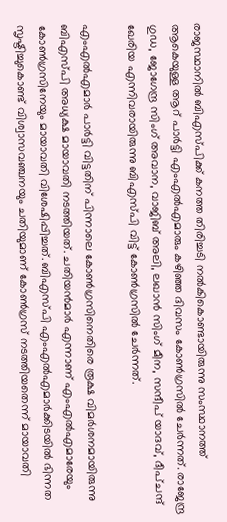രാജസ്ഥാനില്‍ ബിഎസ്പിക്ക് കനത്ത തിരിച്ചടി നല്‍കികൊണ്ടായിരുന്നു സംസ്ഥാനത്ത് ആകെയുള്ള ആറ് പാര്‍ട്ടി എംഎല്‍എമാരും കഴിഞ്ഞ ദിവസം കോണ്‍ഗ്രസില്‍ ചേര്‍ന്നത്. രാജേന്ദ്ര ഗുഡ, ജോഗേന്ദ്ര സിംഗ് അവാന, വാജിബ് അലി, ലഖാന്‍ സിംഗ് മീന, സന്ദീപ് യാദവ്, ദീപ്ചന്ദ് ഖേരിയ എന്നിവരായിരുന്നു ബിഎസ്പി വിട്ട് കോണ്‍ഗ്രസില്‍ ചേര്‍ന്നത്.

എംഎല്‍എമാര്‍ പാര്‍ട്ടി വിട്ടതിന് പിന്നാലെ കോണ്‍ഗ്രസിനെതിരെ രൂക്ഷ വിമര്‍ശനമായിരുന്നു ബിഎസ്പി അധ്യക്ഷ മായാവതി നടത്തിയത്. ചതിയന്‍മാര്‍ എന്നാണ് എംഎല്‍എമാരേയും കോണ്‍ഗ്രസിനേയും മായാവതി വിശേഷിപ്പിച്ചത്. ബിഎസ്പി എംഎല്‍എമാര്‍ക്കിടയില്‍ ഭിന്നത സൃഷ്ടിച്ചുകൊണ്ട് വിശ്വാസവഞ്ചനയും ചതിയുമാണ് കോണ്‍ഗ്രസ് നടത്തിയതെന്ന് മായാവതി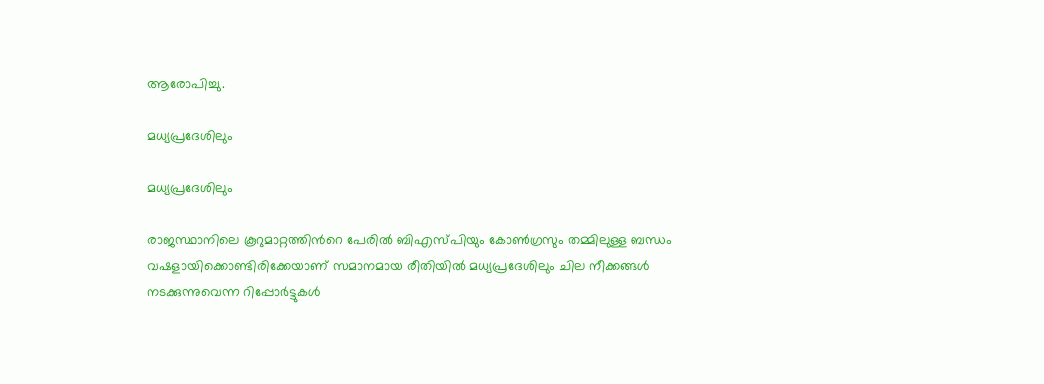ആരോപിച്ചു.

മധ്യപ്രദേശിലും

മധ്യപ്രദേശിലും

രാജസ്ഥാനിലെ കൂറുമാറ്റത്തിന്‍റെ പേരില്‍ ബിഎസ്പിയും കോണ്‍ഗ്രസും തമ്മിലുള്ള ബന്ധം വഷളായിക്കൊണ്ടിരിക്കേയാണ് സമാനമായ രീതിയില്‍ മധ്യപ്രദേശിലും ചില നീക്കങ്ങള്‍ നടക്കുന്നുവെന്ന റിപ്പോര്‍ട്ടുകള്‍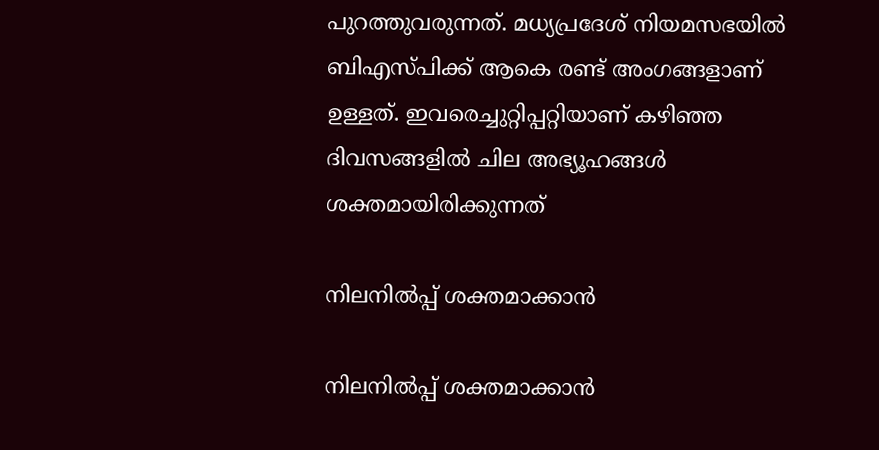പുറത്തുവരുന്നത്. മധ്യപ്രദേശ് നിയമസഭയില്‍ ബിഎസ്പിക്ക് ആകെ രണ്ട് അംഗങ്ങളാണ് ഉള്ളത്. ഇവരെച്ചുറ്റിപ്പറ്റിയാണ് കഴിഞ്ഞ ദിവസങ്ങളില്‍ ചില അഭ്യൂഹങ്ങള്‍ ശക്തമായിരിക്കുന്നത്

നിലനില്‍പ്പ് ശക്തമാക്കാന്‍

നിലനില്‍പ്പ് ശക്തമാക്കാന്‍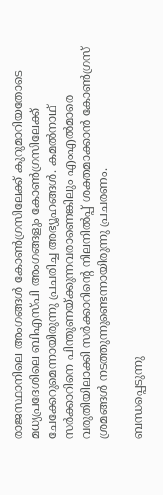രാജസ്ഥാനിലെ അംഗങ്ങള്‍ കോണ്‍ഗ്രസിലേക്ക് കുറുമാറിയതോടെ മധ്യപ്രദേശിലെ ബിഎസ്പി അംഗങ്ങളും കോണ്‍ഗ്രസിലേക്ക് ചേക്കേറുമെന്നായിരുന്നു പ്രചരിച്ച അഭ്യൂഹങ്ങള്‍. കമല്‍നാഥ് സര്‍ക്കാറിനെ പിന്തുണയ്ക്കുന്നവരാണെങ്കിലും എംഎല്‍മാരെ വരുതിയിലാക്കി സര്‍ക്കാറിന്‍റെ നിലനില്‍പ്പ് ശക്തമാക്കാന്‍ കോണ്‍ഗ്രസ് ശ്രമങ്ങള്‍ നടത്തുന്നുണ്ടെന്നായിരുന്നു പ്രചരണം.

ബന്ധപ്പെടുന്നു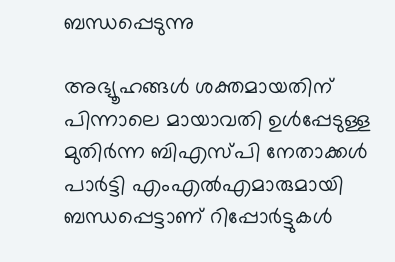ബന്ധപ്പെടുന്നു

അഭ്യൂഹങ്ങള്‍ ശക്തമായതിന് പിന്നാലെ മായാവതി ഉള്‍പ്പേടുള്ള മുതിര്‍ന്ന ബിഎസ്പി നേതാക്കള്‍ പാര്‍ട്ടി എംഎല്‍എമാരുമായി ബന്ധപ്പെട്ടാണ് റിപ്പോര്‍ട്ടുകള്‍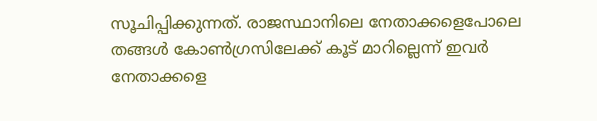സൂചിപ്പിക്കുന്നത്. രാജസ്ഥാനിലെ നേതാക്കളെപോലെ തങ്ങള്‍ കോണ്‍ഗ്രസിലേക്ക് കൂട് മാറില്ലെന്ന് ഇവര്‍ നേതാക്കളെ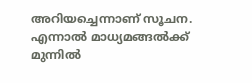അറിയച്ചെന്നാണ് സൂചന. എന്നാല്‍ മാധ്യമങ്ങല്‍ക്ക് മുന്നില്‍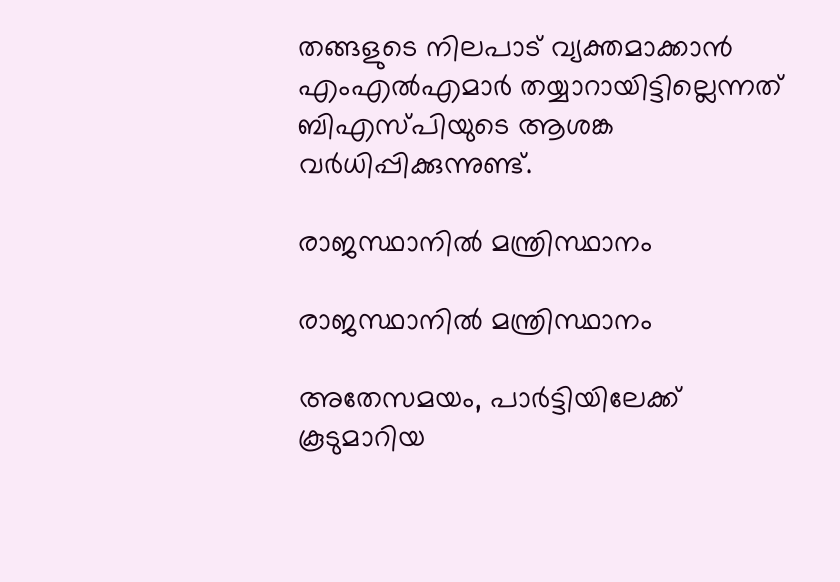തങ്ങളുടെ നിലപാട് വ്യക്തമാക്കാന്‍ എംഎല്‍എമാര്‍ തയ്യാറായിട്ടില്ലെന്നത് ബിഎസ്പിയുടെ ആശങ്ക വര്‍ധിപ്പിക്കുന്നുണ്ട്.

രാജസ്ഥാനില്‍ മന്ത്രിസ്ഥാനം

രാജസ്ഥാനില്‍ മന്ത്രിസ്ഥാനം

അതേസമയം, പാര്‍ട്ടിയിലേക്ക് കൂടുമാറിയ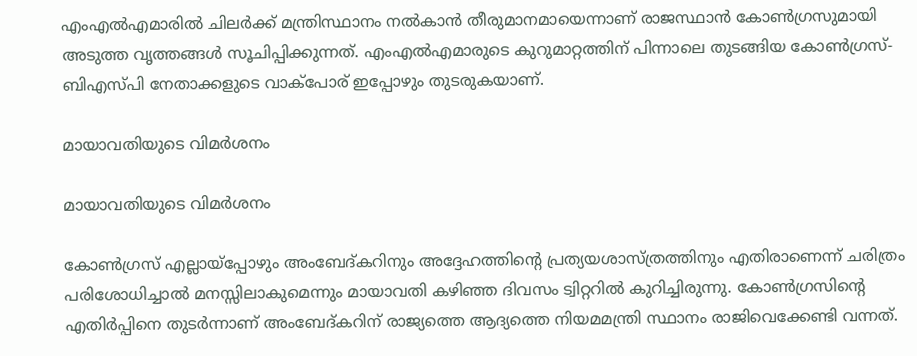എംഎല്‍എമാരില്‍ ചിലര്‍ക്ക് മന്ത്രിസ്ഥാനം നല്‍കാന്‍ തീരുമാനമായെന്നാണ് രാജസ്ഥാന്‍ കോണ്‍ഗ്രസുമായി അടുത്ത വൃത്തങ്ങള്‍ സൂചിപ്പിക്കുന്നത്. എംഎല്‍എമാരുടെ കുറുമാറ്റത്തിന് പിന്നാലെ തുടങ്ങിയ കോണ്‍ഗ്രസ്-ബിഎസ്പി നേതാക്കളുടെ വാക്പോര് ഇപ്പോഴും തുടരുകയാണ്.

മായാവതിയുടെ വിമര്‍ശനം

മായാവതിയുടെ വിമര്‍ശനം

കോണ്‍ഗ്രസ് എല്ലായ്പ്പോഴും അംബേദ്കറിനും അദ്ദേഹത്തിന്‍റെ പ്രത്യയശാസ്ത്രത്തിനും എതിരാണെന്ന് ചരിത്രം പരിശോധിച്ചാല്‍ മനസ്സിലാകുമെന്നും മായാവതി കഴിഞ്ഞ ദിവസം ട്വിറ്ററില്‍ കുറിച്ചിരുന്നു. കോണ്‍ഗ്രസിന്‍റെ എതിര്‍പ്പിനെ തുടര്‍ന്നാണ് അംബേദ്കറിന് രാജ്യത്തെ ആദ്യത്തെ നിയമമന്ത്രി സ്ഥാനം രാജിവെക്കേണ്ടി വന്നത്.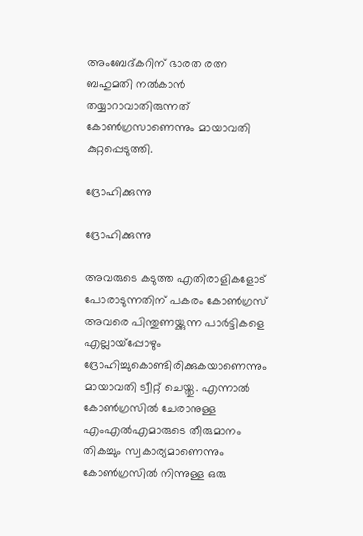അംബേദ്കറിന് ഭാരത രത്ന ബഹുമതി നല്‍കാന്‍ തയ്യാറാവാതിരുന്നത് കോണ്‍ഗ്രസാണെന്നും മായാവതി കുറ്റപ്പെടുത്തി.

ദ്രോഹിക്കുന്നു

ദ്രോഹിക്കുന്നു

അവരുടെ കടുത്ത എതിരാളികളോട് പോരാടുന്നതിന് പകരം കോണ്‍ഗ്രസ് അവരെ പിന്തുണയ്ക്കുന്ന പാര്‍ട്ടികളെ എല്ലായ്‌പ്പോഴും ദ്രോഹിച്ചുകൊണ്ടിരിക്കുകയാണെന്നും മായാവതി ട്വീറ്റ് ചെയ്തു. എന്നാല്‍ കോണ്‍ഗ്രസില്‍ ചേരാനുള്ള എംഎല്‍എമാരുടെ തീരുമാനം തികച്ചും സ്വകാര്യമാണെന്നും കോണ്‍ഗ്രസില്‍ നിന്നുള്ള ഒരു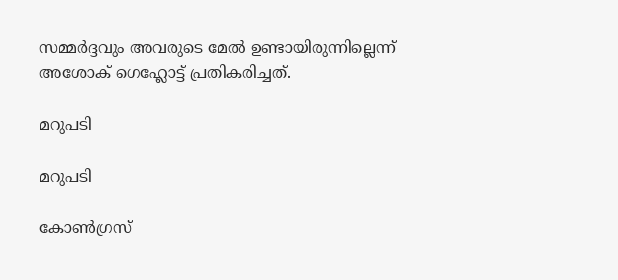സമ്മര്‍ദ്ദവും അവരുടെ മേല്‍ ഉണ്ടായിരുന്നില്ലെന്ന് അശോക് ഗെഹ്ലോട്ട് പ്രതികരിച്ചത്.

മറുപടി

മറുപടി

കോണ്‍ഗ്രസ്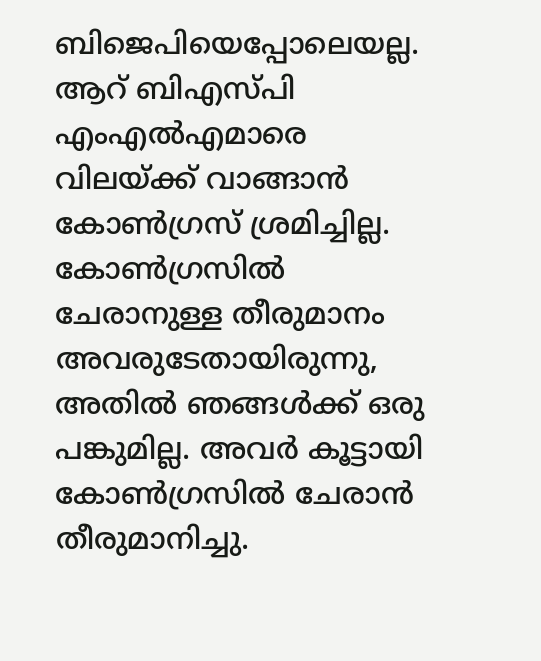ബിജെപിയെപ്പോലെയല്ല. ആറ് ബിഎസ്പി എംഎല്‍എമാരെ വിലയ്ക്ക് വാങ്ങാന്‍ കോണ്‍ഗ്രസ് ശ്രമിച്ചില്ല. കോണ്‍ഗ്രസില്‍ ചേരാനുള്ള തീരുമാനം അവരുടേതായിരുന്നു, അതില്‍ ഞങ്ങള്‍ക്ക് ഒരു പങ്കുമില്ല. അവര്‍ കൂട്ടായി കോണ്‍ഗ്രസില്‍ ചേരാന്‍ തീരുമാനിച്ചു.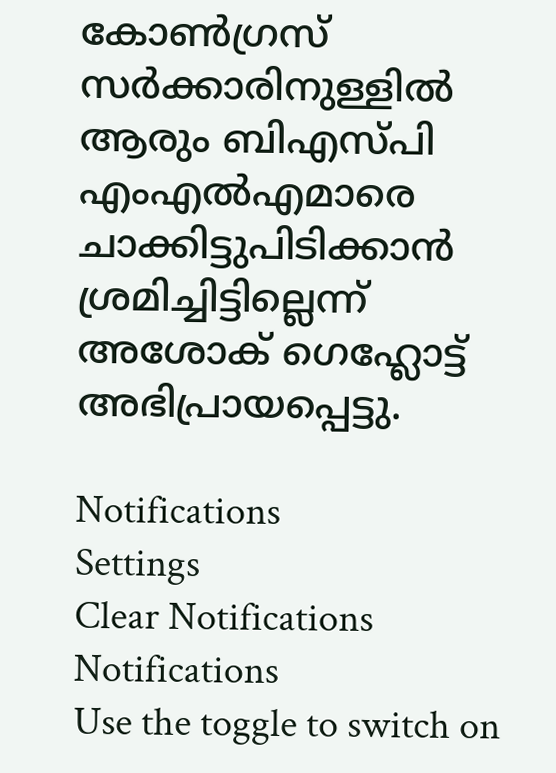കോണ്‍ഗ്രസ് സര്‍ക്കാരിനുള്ളില്‍ ആരും ബിഎസ്പി എംഎല്‍എമാരെ ചാക്കിട്ടുപിടിക്കാന്‍ ശ്രമിച്ചിട്ടില്ലെന്ന് അശോക് ഗെഹ്ലോട്ട് അഭിപ്രായപ്പെട്ടു.

Notifications
Settings
Clear Notifications
Notifications
Use the toggle to switch on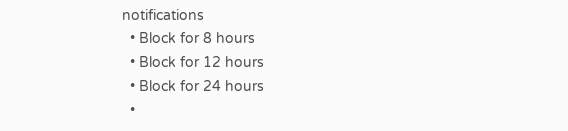notifications
  • Block for 8 hours
  • Block for 12 hours
  • Block for 24 hours
  •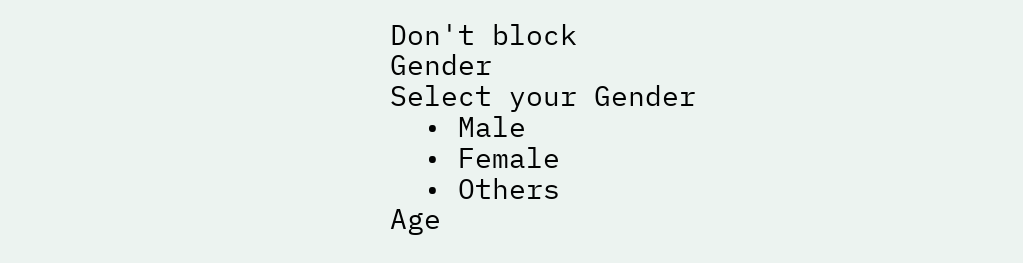Don't block
Gender
Select your Gender
  • Male
  • Female
  • Others
Age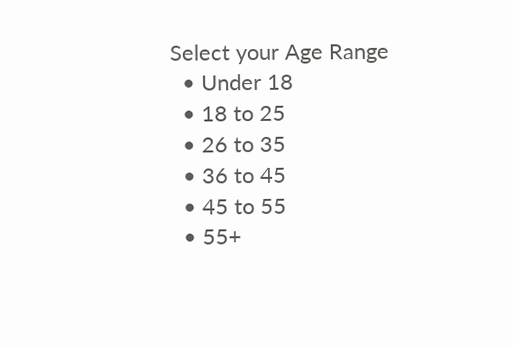Select your Age Range
  • Under 18
  • 18 to 25
  • 26 to 35
  • 36 to 45
  • 45 to 55
  • 55+